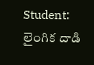Student: లైంగిక దాడి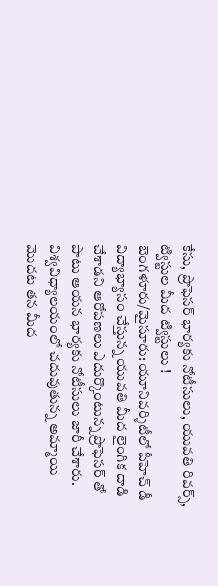కేసు, ప్రొఫెసర్ భార్యకు నోటీసులు, యువతి రివర్స్, ట్విస్టుల మీద ట్విస్టులు !
బెంగళూరు/మైసూరు: యూనివర్శిటీలో పీహెచ్ డీ విద్యాభ్యాసం చేస్తున్న యువతి మీద లైంగిక దాడి చేశాడని ఆరోపణలు ఎదుర్కొంటున్న ప్రొఫెసర్ తో పాటు ఆయన భార్యకు నోటీసులు జారీ చేశారు. విశ్వవిధ్యాలయంలో చదువుతున్న అమ్మాయి మొదట తన మీద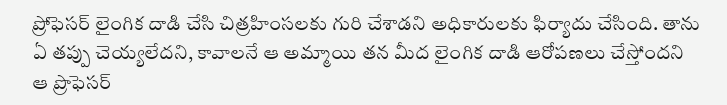ప్రోఫెసర్ లైంగిక దాడి చేసి చిత్రహింసలకు గురి చేశాడని అధికారులకు ఫిర్యాదు చేసింది. తాను ఏ తప్పు చెయ్యలేదని, కావాలనే ఆ అమ్మాయి తన మీద లైంగిక దాడి ఆరోపణలు చేస్తోందని ఆ ప్రొఫెసర్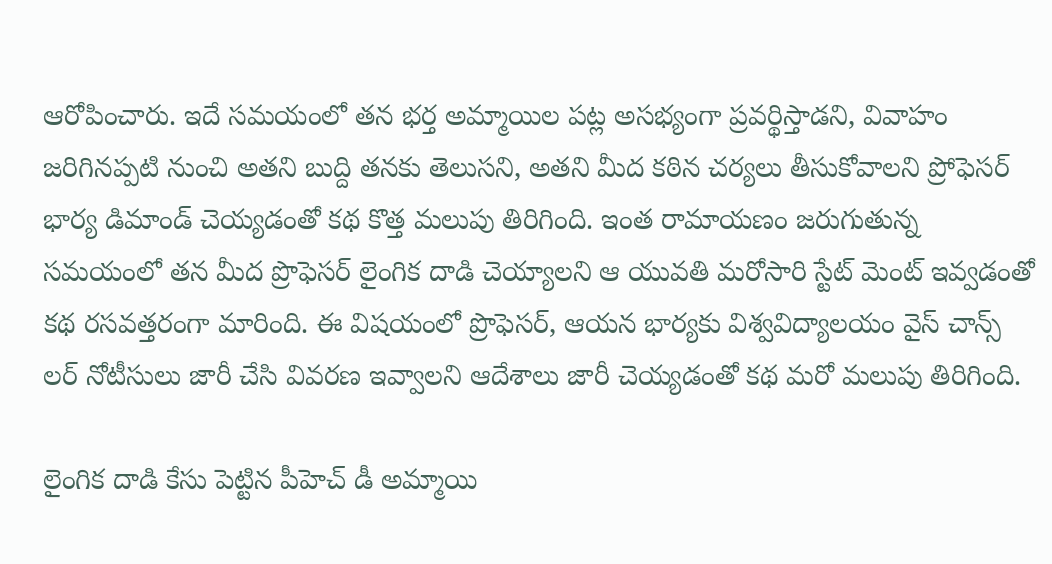ఆరోపించారు. ఇదే సమయంలో తన భర్త అమ్మాయిల పట్ల అసభ్యంగా ప్రవర్థిస్తాడని, వివాహం జరిగినప్పటి నుంచి అతని బుద్ది తనకు తెలుసని, అతని మీద కఠిన చర్యలు తీసుకోవాలని ప్రోఫెసర్ భార్య డిమాండ్ చెయ్యడంతో కథ కొత్త మలుపు తిరిగింది. ఇంత రామాయణం జరుగుతున్న సమయంలో తన మీద ప్రొఫెసర్ లైంగిక దాడి చెయ్యాలని ఆ యువతి మరోసారి స్టేట్ మెంట్ ఇవ్వడంతో కథ రసవత్తరంగా మారింది. ఈ విషయంలో ప్రొఫెసర్, ఆయన భార్యకు విశ్వవిద్యాలయం వైస్ చాన్స్ లర్ నోటీసులు జారీ చేసి వివరణ ఇవ్వాలని ఆదేశాలు జారీ చెయ్యడంతో కథ మరో మలుపు తిరిగింది.

లైంగిక దాడి కేసు పెట్టిన పీహెచ్ డీ అమ్మాయి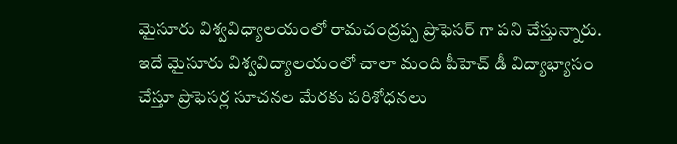మైసూరు విశ్వవిధ్యాలయంలో రామచంద్రప్ప ప్రొఫెసర్ గా పని చేస్తున్నారు. ఇదే మైసూరు విశ్వవిద్యాలయంలో చాలా మంది పీహెచ్ డీ విద్యాభ్యాసం చేస్తూ ప్రొఫెసర్ల సూచనల మేరకు పరిశోధనలు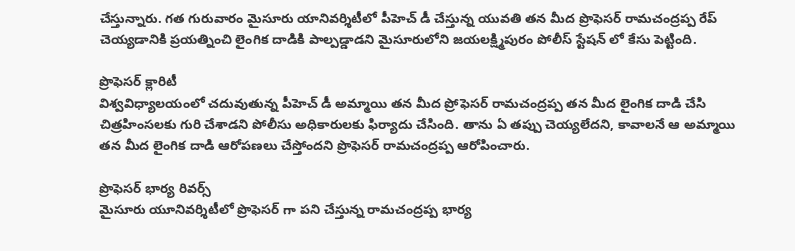చేస్తున్నారు. గత గురువారం మైసూరు యానివర్శిటీలో పీహెచ్ డీ చేస్తున్న యువతి తన మీద ప్రొఫెసర్ రామచంద్రప్ప రేప్ చెయ్యడానికి ప్రయత్నించి లైంగిక దాడికి పాల్పడ్డాడని మైసూరులోని జయలక్ష్మిపురం పోలీస్ స్టేషన్ లో కేసు పెట్టింది.

ప్రొఫెసర్ క్లారిటీ
విశ్వవిధ్యాలయంలో చదువుతున్న పీహెచ్ డీ అమ్మాయి తన మీద ప్రోఫెసర్ రామచంద్రప్ప తన మీద లైంగిక దాడి చేసి చిత్రహింసలకు గురి చేశాడని పోలీసు అధికారులకు ఫిర్యాదు చేసింది. తాను ఏ తప్పు చెయ్యలేదని, కావాలనే ఆ అమ్మాయి తన మీద లైంగిక దాడి ఆరోపణలు చేస్తోందని ప్రొఫెసర్ రామచంద్రప్ప ఆరోపించారు.

ప్రొఫెసర్ భార్య రివర్స్
మైసూరు యూనివర్శిటీలో ప్రొఫెసర్ గా పని చేస్తున్న రామచంద్రప్ప భార్య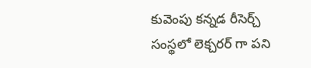కువెంపు కన్నడ రీసెర్చ్ సంస్థలో లెక్చరర్ గా పని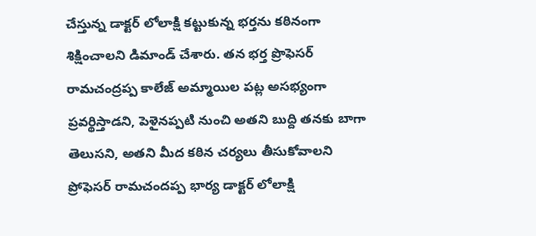చేస్తున్న డాక్టర్ లోలాక్షి కట్టుకున్న భర్తను కఠినంగా శిక్షించాలని డిమాండ్ చేశారు. తన భర్త ప్రొఫెసర్ రామచంద్రప్ప కాలేజ్ అమ్మాయిల పట్ల అసభ్యంగా ప్రవర్థిస్తాడని, పెళైనప్పటి నుంచి అతని బుద్ది తనకు బాగా తెలుసని, అతని మీద కఠిన చర్యలు తీసుకోవాలని ప్రోఫెసర్ రామచందప్ప భార్య డాక్టర్ లోలాక్షి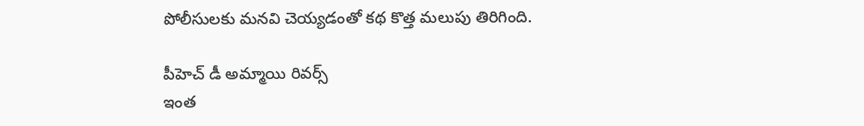పోలీసులకు మనవి చెయ్యడంతో కథ కొత్త మలుపు తిరిగింది.

పీహెచ్ డీ అమ్మాయి రివర్స్
ఇంత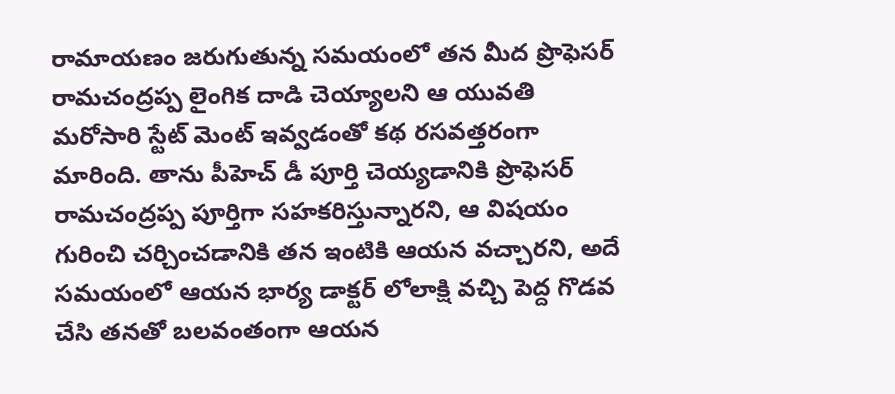రామాయణం జరుగుతున్న సమయంలో తన మీద ప్రొఫెసర్ రామచంద్రప్ప లైంగిక దాడి చెయ్యాలని ఆ యువతి మరోసారి స్టేట్ మెంట్ ఇవ్వడంతో కథ రసవత్తరంగా మారింది. తాను పీహెచ్ డీ పూర్తి చెయ్యడానికి ప్రొఫెసర్ రామచంద్రప్ప పూర్తిగా సహకరిస్తున్నారని, ఆ విషయం గురించి చర్చించడానికి తన ఇంటికి ఆయన వచ్చారని, అదే సమయంలో ఆయన భార్య డాక్టర్ లోలాక్షి వచ్చి పెద్ద గొడవ చేసి తనతో బలవంతంగా ఆయన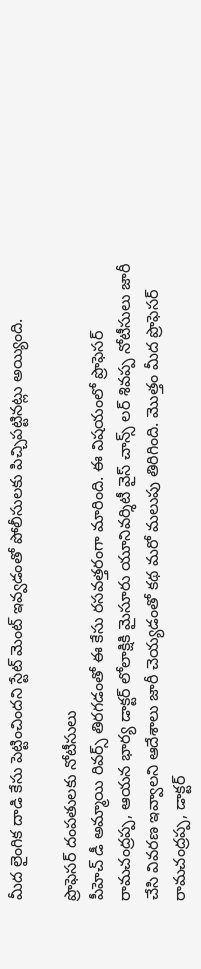మీద లైంగిక దాడి కేసు పెట్టించిందని స్టేట్ మెంట్ ఇవ్వడంతో పోలీసులకు పిచ్చిపట్టినట్లు అయ్యింది.

ప్రొఫెసర్ దంపతులకు నోటీసులు
పీహెచ్ డీ అమ్మాయి రివర్స్ తిరగడంతో ఈ కేసు రసవత్తరంగా మారింది. ఈ విషయంలో ప్రొఫెసర్ రామచంద్రప్ప, ఆయన భార్య డాక్టర్ లోలాక్షికి మైసూరు యూనివర్శిటీ వైస్ చాన్స్ లర్ శివప్ప నోటీసులు జారీ చేసి వివరణ ఇవ్వాలని ఆదేశాలు జారీ చెయ్యడంతో కథ మరో మలుపు తిరిగింది. మొత్తం మీద ప్రొఫెసర్ రామచంద్రప్ప, డాక్టర్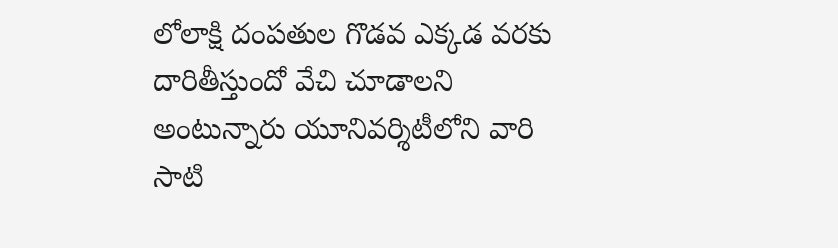లోలాక్షి దంపతుల గొడవ ఎక్కడ వరకు దారితీస్తుందో వేచి చూడాలని అంటున్నారు యూనివర్శిటీలోని వారి సాటి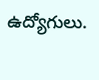ఉద్యోగులు.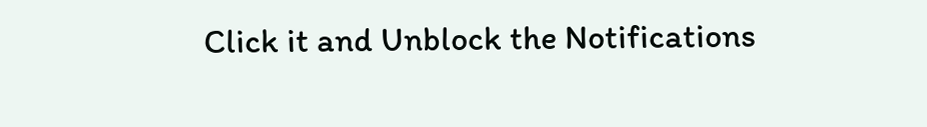Click it and Unblock the Notifications